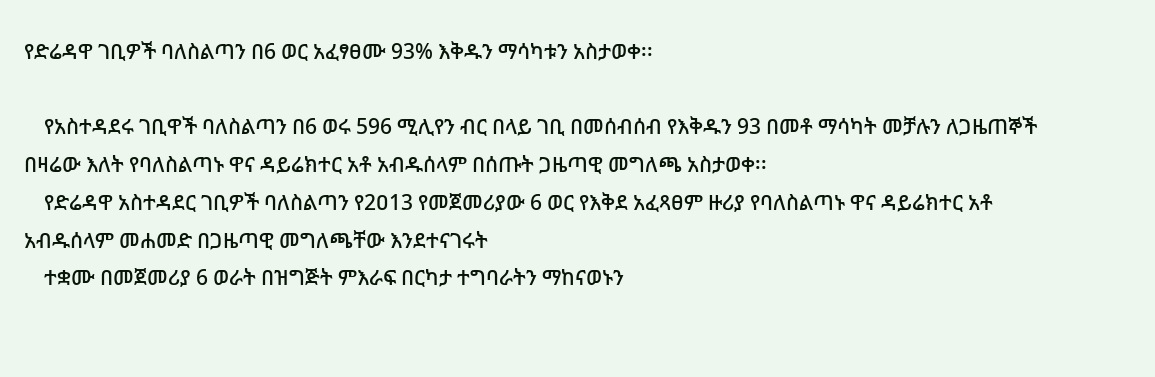የድሬዳዋ ገቢዎች ባለስልጣን በ6 ወር አፈፃፀሙ 93% እቅዱን ማሳካቱን አስታወቀ፡፡

    የአስተዳደሩ ገቢዋች ባለስልጣን በ6 ወሩ 596 ሚሊየን ብር በላይ ገቢ በመሰብሰብ የእቅዱን 93 በመቶ ማሳካት መቻሉን ለጋዜጠኞች በዛሬው እለት የባለስልጣኑ ዋና ዳይሬክተር አቶ አብዱሰላም በሰጡት ጋዜጣዊ መግለጫ አስታወቀ፡፡
    የድሬዳዋ አስተዳደር ገቢዎች ባለስልጣን የ2ዐ13 የመጀመሪያው 6 ወር የእቅደ አፈጻፀም ዙሪያ የባለስልጣኑ ዋና ዳይሬክተር አቶ አብዱሰላም መሐመድ በጋዜጣዊ መግለጫቸው እንደተናገሩት
    ተቋሙ በመጀመሪያ 6 ወራት በዝግጅት ምእራፍ በርካታ ተግባራትን ማከናወኑን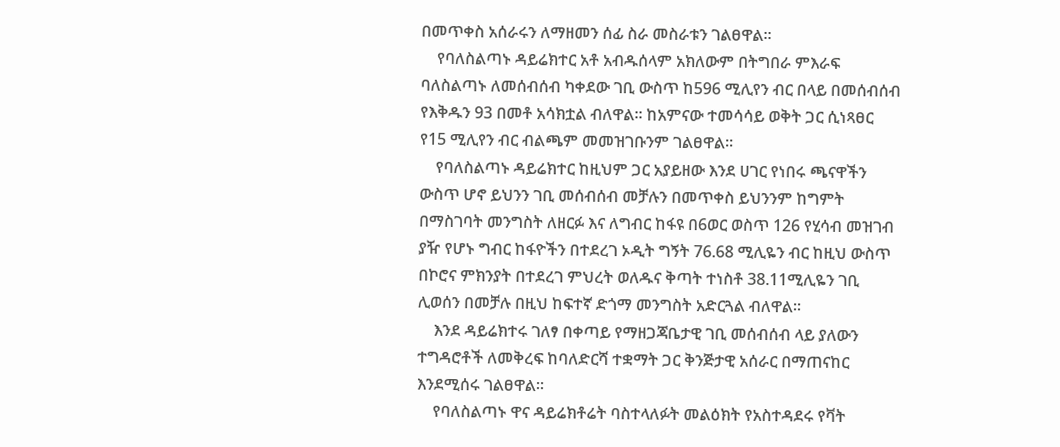በመጥቀስ አሰራሩን ለማዘመን ሰፊ ስራ መስራቱን ገልፀዋል፡፡
    የባለስልጣኑ ዳይሬክተር አቶ አብዱሰላም አክለውም በትግበራ ምእራፍ ባለስልጣኑ ለመሰብሰብ ካቀደው ገቢ ውስጥ ከ596 ሚሊየን ብር በላይ በመሰብሰብ የእቅዱን 93 በመቶ አሳክቷል ብለዋል፡፡ ከአምናው ተመሳሳይ ወቅት ጋር ሲነጻፀር የ15 ሚሊየን ብር ብልጫም መመዝገቡንም ገልፀዋል፡፡
    የባለስልጣኑ ዳይሬክተር ከዚህም ጋር አያይዘው እንደ ሀገር የነበሩ ጫናዋችን ውስጥ ሆኖ ይህንን ገቢ መሰብሰብ መቻሉን በመጥቀስ ይህንንም ከግምት በማስገባት መንግስት ለዘርፉ እና ለግብር ከፋዩ በ6ወር ወስጥ 126 የሂሳብ መዝገብ ያዥ የሆኑ ግብር ከፋዮችን በተደረገ ኦዲት ግኝት 76.68 ሚሊዬን ብር ከዚህ ውስጥ በኮሮና ምክንያት በተደረገ ምህረት ወለዱና ቅጣት ተነስቶ 38.11ሚሊዬን ገቢ ሊወሰን በመቻሉ በዚህ ከፍተኛ ድጎማ መንግስት አድርጓል ብለዋል፡፡
    እንደ ዳይሬክተሩ ገለፃ በቀጣይ የማዘጋጃቤታዊ ገቢ መሰብሰብ ላይ ያለውን ተግዳሮቶች ለመቅረፍ ከባለድርሻ ተቋማት ጋር ቅንጅታዊ አሰራር በማጠናከር እንደሚሰሩ ገልፀዋል።
    የባለስልጣኑ ዋና ዳይሬክቶሬት ባስተላለፉት መልዕክት የአስተዳደሩ የቫት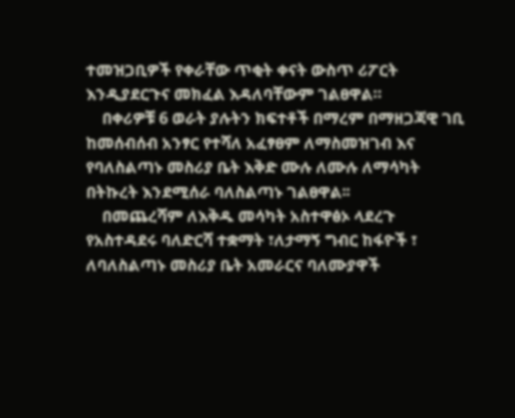ተመዝጋቢዎች የቀራቸው ጥቂት ቀናት ውስጥ ሪፖርት እንዲያደርጉና መክፈል እዳለባቸውም ገልፀዋል።
    በቀሪዎቹ 6 ወራት ያሉትን ክፍተቶች በማረም በማዘጋጃዊ ገቢ ከመሰብሰብ አንፃር የተሻለ አፈፃፀም ለማስመዝገብ እና የባለስልጣኑ መስሪያ ቤት እቅድ ሙሉ ለሙሉ ለማሳካት በትኩረት እንደሚሰራ ባለስልጣኑ ገልፀዋል፡፡
    በመጨረሻም ለእቅዱ መሳካት አስተዋፅኦ ላደረጉ የአስተዳደሩ ባለድርሻ ተቋማት ፣ለታማኝ ግብር ከፋዮች ፣ ለባለስልጣኑ መስሪያ ቤት አመራርና ባለሙያዋች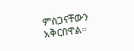ምስጋናቸውን አቅርበዋል።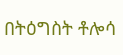በትዕግስት ቶሎሳ